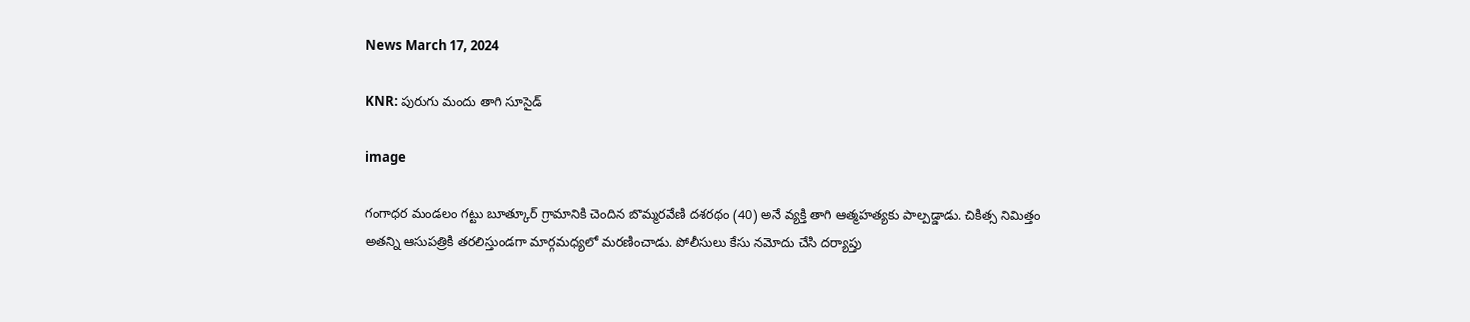News March 17, 2024

KNR: పురుగు మందు తాగి సూసైడ్

image

గంగాధర మండలం గట్టు బూత్కూర్ గ్రామానికి చెందిన బొమ్మరవేణి దశరథం (40) అనే వ్యక్తి తాగి ఆత్మహత్యకు పాల్పడ్డాడు. చికిత్స నిమిత్తం అతన్ని ఆసుపత్రికి తరలిస్తుండగా మార్గమధ్యలో మరణించాడు. పోలీసులు కేసు నమోదు చేసి దర్యాప్తు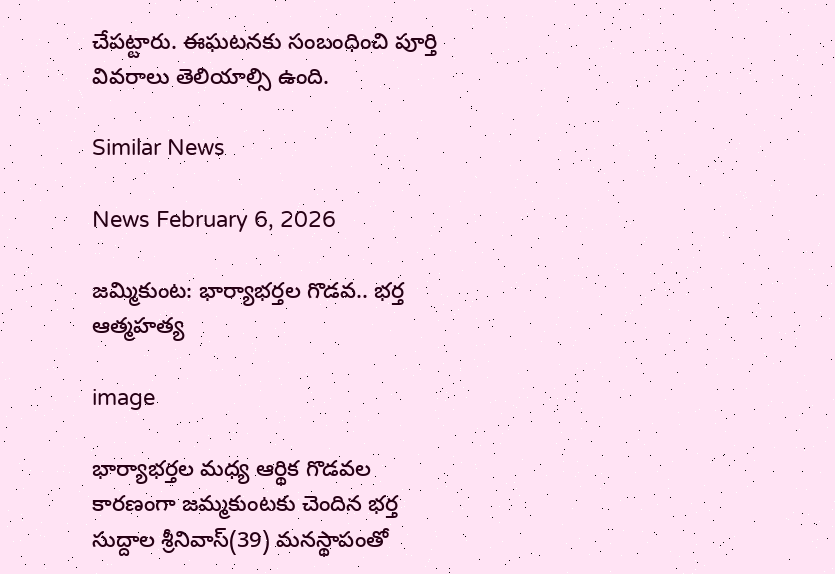చేపట్టారు. ఈఘటనకు సంబంధించి పూర్తి వివరాలు తెలియాల్సి ఉంది.

Similar News

News February 6, 2026

జమ్మికుంట: భార్యాభర్తల గొడవ.. భర్త ఆత్మహత్య

image

భార్యాభర్తల మధ్య ఆర్థిక గొడవల కారణంగా జమ్మకుంటకు చెందిన భర్త సుద్దాల శ్రీనివాస్‌(39) మనస్థాపంతో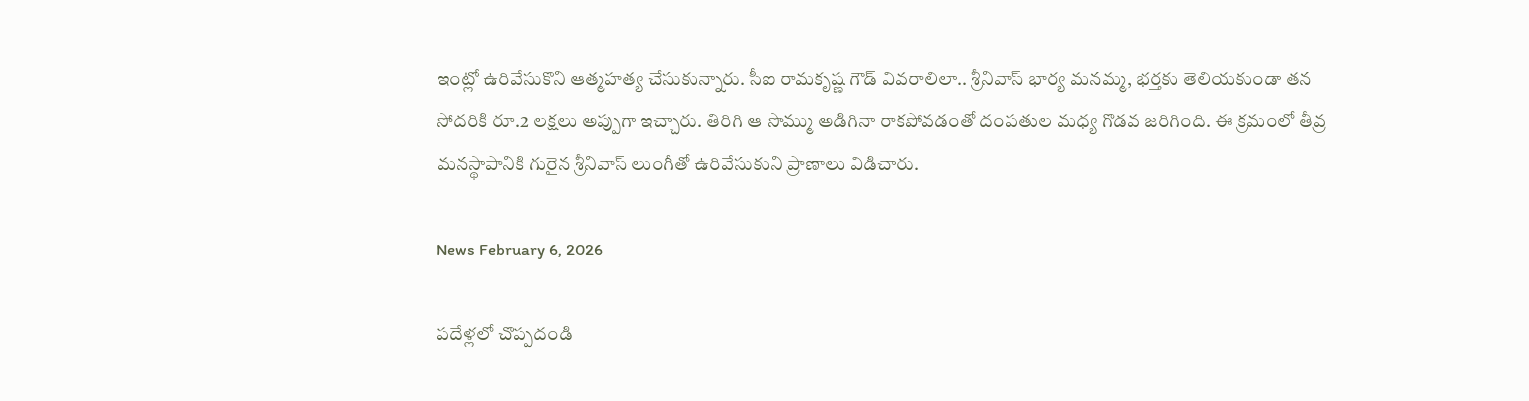ఇంట్లో ఉరివేసుకొని ఆత్మహత్య చేసుకున్నారు. సీఐ రామకృష్ణ గౌడ్‌ వివరాలిలా.. శ్రీనివాస్‌ భార్య మనమ్మ, భర్తకు తెలియకుండా తన సోదరికి రూ.2 లక్షలు అప్పుగా ఇచ్చారు. తిరిగి ఆ సొమ్ము అడిగినా రాకపోవడంతో దంపతుల మధ్య గొడవ జరిగింది. ఈ క్రమంలో తీవ్ర మనస్థాపానికి గురైన శ్రీనివాస్‌ లుంగీతో ఉరివేసుకుని ప్రాణాలు విడిచారు.

News February 6, 2026

పదేళ్లలో చొప్పదండి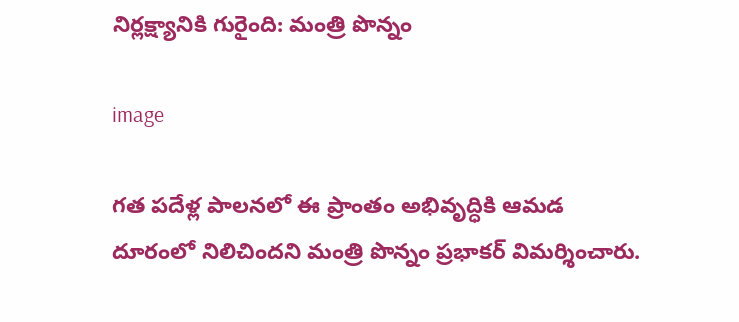నిర్లక్ష్యానికి గురైంది: మంత్రి పొన్నం

image

గత పదేళ్ల పాలనలో ఈ ప్రాంతం అభివృద్ధికి ఆమడ దూరంలో నిలిచిందని మంత్రి పొన్నం ప్రభాకర్ విమర్శించారు.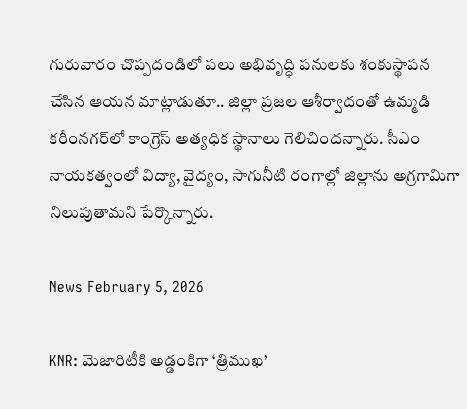గురువారం చొప్పదండిలో పలు అభివృద్ధి పనులకు శంకుస్థాపన చేసిన ఆయన మాట్లాడుతూ.. జిల్లా ప్రజల ఆశీర్వాదంతో ఉమ్మడి కరీంనగర్‌లో కాంగ్రెస్ అత్యధిక స్థానాలు గెలిచిందన్నారు. సీఎం నాయకత్వంలో విద్యా, వైద్యం, సాగునీటి రంగాల్లో జిల్లాను అగ్రగామిగా నిలుపుతామని పేర్కొన్నారు.

News February 5, 2026

KNR: మెజారిటీకి అడ్డంకిగా ‘త్రిముఖ’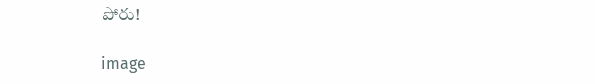పోరు!

image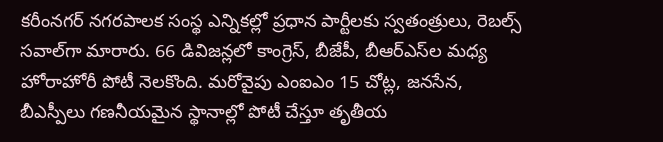కరీంనగర్ నగరపాలక సంస్థ ఎన్నికల్లో ప్రధాన పార్టీలకు స్వతంత్రులు, రెబల్స్ సవాల్‌గా మారారు. 66 డివిజన్లలో కాంగ్రెస్, బీజేపీ, బీఆర్‌ఎస్‌ల మధ్య హోరాహోరీ పోటీ నెలకొంది. మరోవైపు ఎంఐఎం 15 చోట్ల, జనసేన, బీఎస్పీలు గణనీయమైన స్థానాల్లో పోటీ చేస్తూ తృతీయ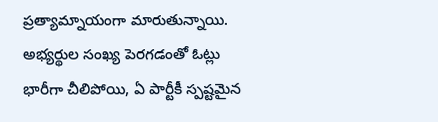ప్రత్యామ్నాయంగా మారుతున్నాయి. అభ్యర్థుల సంఖ్య పెరగడంతో ఓట్లు భారీగా చీలిపోయి, ఏ పార్టీకీ స్పష్టమైన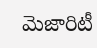మెజారిటీ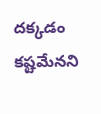దక్కడం కష్టమేనని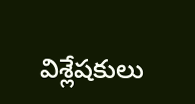విశ్లేషకులు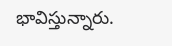భావిస్తున్నారు.